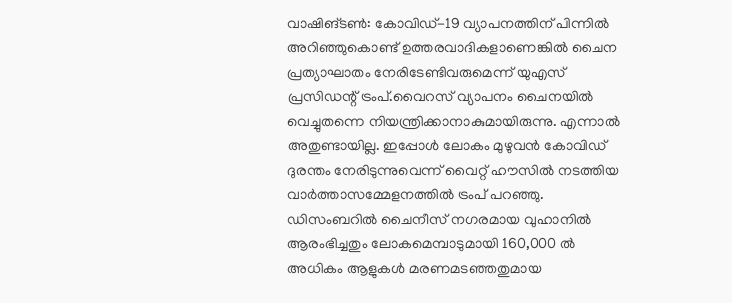വാഷിങ്ടൺ: കോവിഡ്-19 വ്യാപനത്തിന് പിന്നിൽ അറിഞ്ഞുകൊണ്ട് ഉത്തരവാദികളാണെങ്കിൽ ചൈന പ്രത്യാഘാതം നേരിടേണ്ടിവരുമെന്ന് യുഎസ് പ്രസിഡന്റ് ട്രംപ്.വൈറസ് വ്യാപനം ചൈനയിൽ വെച്ചുതന്നെ നിയന്ത്രിക്കാനാകുമായിരുന്നു. എന്നാൽ അതുണ്ടായില്ല. ഇപ്പോൾ ലോകം മുഴുവൻ കോവിഡ് ദുരന്തം നേരിടുന്നുവെന്ന് വൈറ്റ് ഹൗസിൽ നടത്തിയ വാർത്താസമ്മേളനത്തിൽ ട്രംപ് പറഞ്ഞു. ഡിസംബറിൽ ചൈനീസ് നഗരമായ വുഹാനിൽ ആരംഭിച്ചതും ലോകമെമ്പാടുമായി 160,000 ൽ അധികം ആളുകൾ മരണമടഞ്ഞതുമായ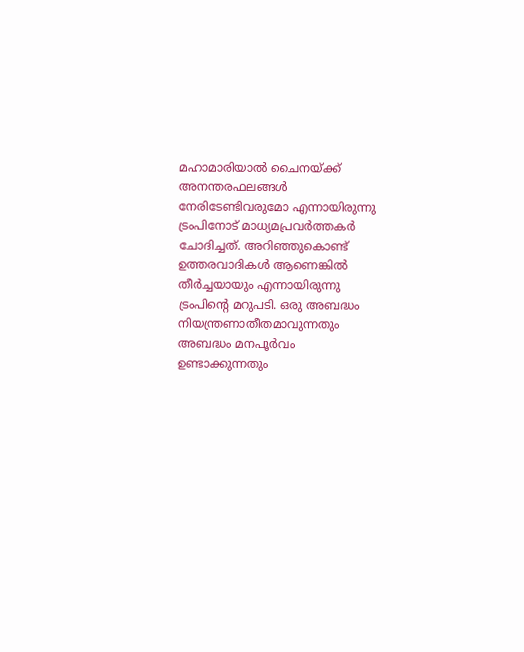മഹാമാരിയാൽ ചൈനയ്ക്ക് അനന്തരഫലങ്ങൾ നേരിടേണ്ടിവരുമോ എന്നായിരുന്നു ട്രംപിനോട് മാധ്യമപ്രവർത്തകർ ചോദിച്ചത്. അറിഞ്ഞുകൊണ്ട് ഉത്തരവാദികൾ ആണെങ്കിൽ തീർച്ചയായും എന്നായിരുന്നു ട്രംപിന്റെ മറുപടി. ഒരു അബദ്ധം നിയന്ത്രണാതീതമാവുന്നതും അബദ്ധം മനപൂർവം ഉണ്ടാക്കുന്നതും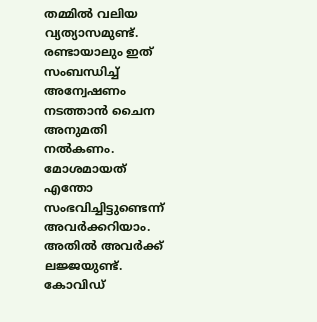തമ്മിൽ വലിയ വ്യത്യാസമുണ്ട്. രണ്ടായാലും ഇത് സംബന്ധിച്ച് അന്വേഷണം നടത്താൻ ചൈന അനുമതി നൽകണം. മോശമായത് എന്തോ സംഭവിച്ചിട്ടുണ്ടെന്ന് അവർക്കറിയാം. അതിൽ അവർക്ക് ലജ്ജയുണ്ട്. കോവിഡ്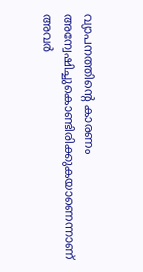വ്യാപനത്തിന്റെ കാരണം അന്വേഷിച്ചുകൊണ്ടിരിക്കുകയാണെന്നാണ് അവർ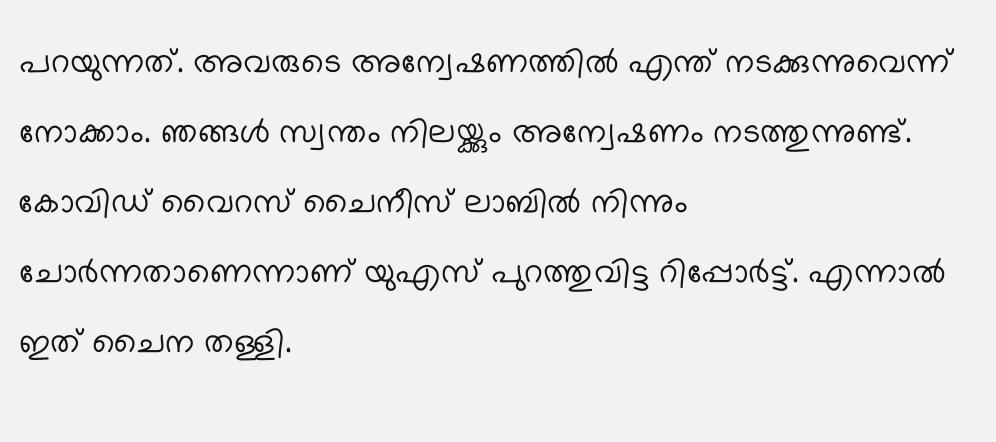പറയുന്നത്. അവരുടെ അന്വേഷണത്തിൽ എന്ത് നടക്കുന്നുവെന്ന് നോക്കാം. ഞങ്ങൾ സ്വന്തം നിലയ്ക്കും അന്വേഷണം നടത്തുന്നുണ്ട്. കോവിഡ് വൈറസ് ചൈനീസ് ലാബിൽ നിന്നും ചോർന്നതാണെന്നാണ് യുഎസ് പുറത്തുവിട്ട റിപ്പോർട്ട്. എന്നാൽ ഇത് ചൈന തള്ളി.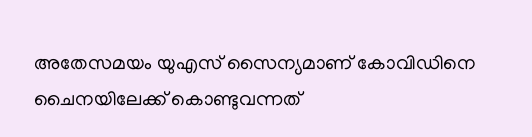അതേസമയം യുഎസ് സൈന്യമാണ് കോവിഡിനെ ചൈനയിലേക്ക് കൊണ്ടുവന്നത്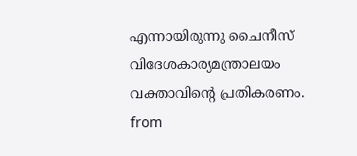എന്നായിരുന്നു ചൈനീസ് വിദേശകാര്യമന്ത്രാലയം വക്താവിന്റെ പ്രതികരണം.
from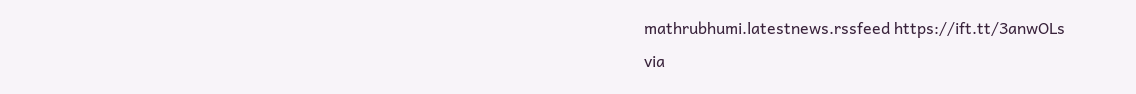mathrubhumi.latestnews.rssfeed https://ift.tt/3anwOLs
via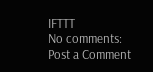IFTTT
No comments:
Post a Comment